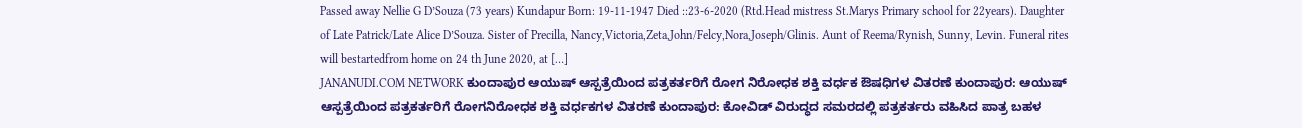Passed away Nellie G D’Souza (73 years) Kundapur Born: 19-11-1947 Died ::23-6-2020 (Rtd.Head mistress St.Marys Primary school for 22years). Daughter of Late Patrick/Late Alice D’Souza. Sister of Precilla, Nancy,Victoria,Zeta,John/Felcy,Nora,Joseph/Glinis. Aunt of Reema/Rynish, Sunny, Levin. Funeral rites will bestartedfrom home on 24 th June 2020, at […]
JANANUDI.COM NETWORK ಕುಂದಾಪುರ ಆಯುಷ್ ಆಸ್ಪತ್ರೆಯಿಂದ ಪತ್ರಕರ್ತರಿಗೆ ರೋಗ ನಿರೋಧಕ ಶಕ್ತಿ ವರ್ಧಕ ಔಷಧಿಗಳ ವಿತರಣೆ ಕುಂದಾಪುರ: ಆಯುಷ್ ಆಸ್ಪತ್ರೆಯಿಂದ ಪತ್ರಕರ್ತರಿಗೆ ರೋಗನಿರೋಧಕ ಶಕ್ತಿ ವರ್ಧಕಗಳ ವಿತರಣೆ ಕುಂದಾಪುರ: ಕೋವಿಡ್ ವಿರುದ್ಧದ ಸಮರದಲ್ಲಿ ಪತ್ರಕರ್ತರು ವಹಿಸಿದ ಪಾತ್ರ ಬಹಳ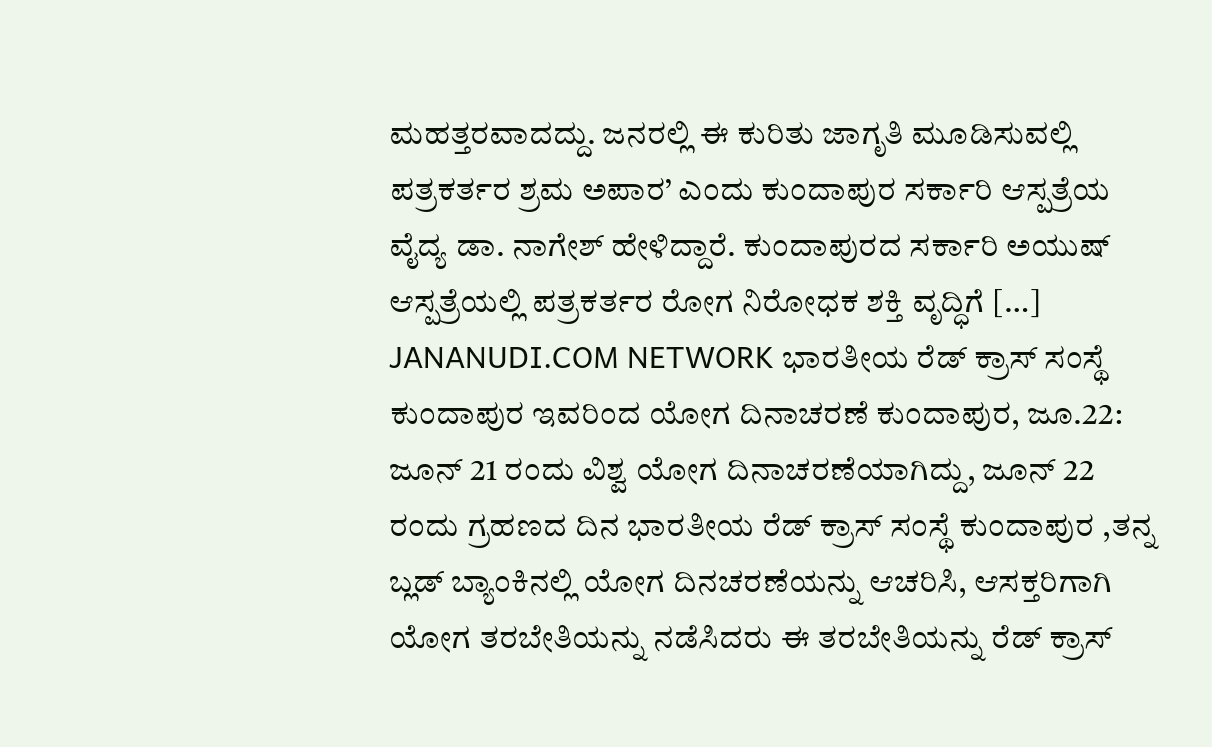ಮಹತ್ತರವಾದದ್ದು. ಜನರಲ್ಲಿ ಈ ಕುರಿತು ಜಾಗೃತಿ ಮೂಡಿಸುವಲ್ಲಿ ಪತ್ರಕರ್ತರ ಶ್ರಮ ಅಪಾರ’ ಎಂದು ಕುಂದಾಪುರ ಸರ್ಕಾರಿ ಆಸ್ಪತ್ರೆಯ ವೈದ್ಯ ಡಾ. ನಾಗೇಶ್ ಹೇಳಿದ್ದಾರೆ. ಕುಂದಾಪುರದ ಸರ್ಕಾರಿ ಅಯುಷ್ ಆಸ್ಪತ್ರೆಯಲ್ಲಿ ಪತ್ರಕರ್ತರ ರೋಗ ನಿರೋಧಕ ಶಕ್ತಿ ವೃದ್ಧಿಗೆ […]
JANANUDI.COM NETWORK ಭಾರತೀಯ ರೆಡ್ ಕ್ರಾಸ್ ಸಂಸ್ಥೆ ಕುಂದಾಪುರ ಇವರಿಂದ ಯೋಗ ದಿನಾಚರಣೆ ಕುಂದಾಪುರ, ಜೂ.22: ಜೂನ್ 21 ರಂದು ವಿಶ್ವ ಯೋಗ ದಿನಾಚರಣೆಯಾಗಿದ್ದು, ಜೂನ್ 22 ರಂದು ಗ್ರಹಣದ ದಿನ ಭಾರತೀಯ ರೆಡ್ ಕ್ರಾಸ್ ಸಂಸ್ಥೆ ಕುಂದಾಪುರ ,ತನ್ನ ಬ್ಲಡ್ ಬ್ಯಾಂಕಿನಲ್ಲಿ ಯೋಗ ದಿನಚರಣೆಯನ್ನು ಆಚರಿಸಿ, ಆಸಕ್ತರಿಗಾಗಿ ಯೋಗ ತರಬೇತಿಯನ್ನು ನಡೆಸಿದರು ಈ ತರಬೇತಿಯನ್ನು ರೆಡ್ ಕ್ರಾಸ್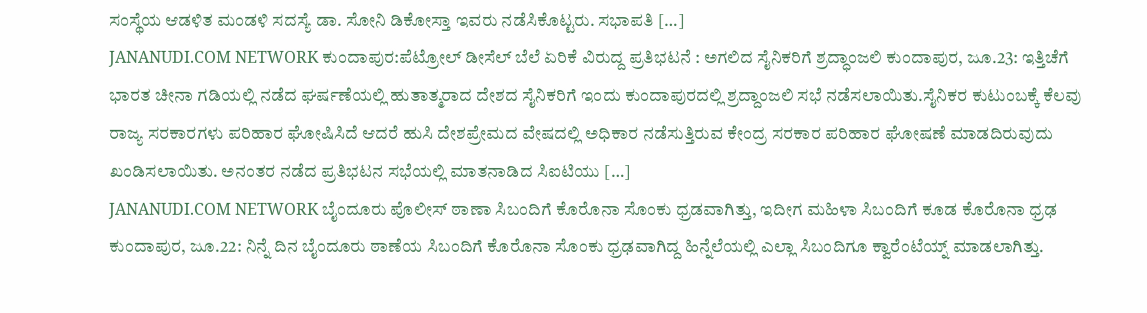ಸಂಸ್ಥೆಯ ಆಡಳಿತ ಮಂಡಳಿ ಸದಸ್ಯೆ ಡಾ. ಸೋನಿ ಡಿಕೋಸ್ತಾ ಇವರು ನಡೆಸಿಕೊಟ್ಟರು. ಸಭಾಪತಿ […]
JANANUDI.COM NETWORK ಕುಂದಾಪುರ:ಪೆಟ್ರೋಲ್ ಡೀಸೆಲ್ ಬೆಲೆ ಏರಿಕೆ ವಿರುದ್ದ ಪ್ರತಿಭಟನೆ : ಅಗಲಿದ ಸೈನಿಕರಿಗೆ ಶ್ರದ್ಧಾಂಜಲಿ ಕುಂದಾಪುರ, ಜೂ.23: ಇತ್ತಿಚೆಗೆ ಭಾರತ ಚೀನಾ ಗಡಿಯಲ್ಲಿ ನಡೆದ ಘರ್ಷಣೆಯಲ್ಲಿ ಹುತಾತ್ಮರಾದ ದೇಶದ ಸೈನಿಕರಿಗೆ ಇಂದು ಕುಂದಾಪುರದಲ್ಲಿ ಶ್ರದ್ದಾಂಜಲಿ ಸಭೆ ನಡೆಸಲಾಯಿತು.ಸೈನಿಕರ ಕುಟುಂಬಕ್ಕೆ ಕೆಲವು ರಾಜ್ಯ ಸರಕಾರಗಳು ಪರಿಹಾರ ಘೋಷಿಸಿದೆ ಆದರೆ ಹುಸಿ ದೇಶಪ್ರೇಮದ ವೇಷದಲ್ಲಿ ಅಧಿಕಾರ ನಡೆಸುತ್ತಿರುವ ಕೇಂದ್ರ ಸರಕಾರ ಪರಿಹಾರ ಘೋಷಣೆ ಮಾಡದಿರುವುದು ಖಂಡಿಸಲಾಯಿತು. ಅನಂತರ ನಡೆದ ಪ್ರತಿಭಟನ ಸಭೆಯಲ್ಲಿ ಮಾತನಾಡಿದ ಸಿಐಟಿಯು […]
JANANUDI.COM NETWORK ಬೈಂದೂರು ಪೊಲೀಸ್ ಠಾಣಾ ಸಿಬಂದಿಗೆ ಕೊರೊನಾ ಸೊಂಕು ಧ್ರಡವಾಗಿತ್ತು, ಇದೀಗ ಮಹಿಳಾ ಸಿಬಂದಿಗೆ ಕೂಡ ಕೊರೊನಾ ಧ್ರಢ ಕುಂದಾಪುರ, ಜೂ.22: ನಿನ್ನೆ ದಿನ ಬೈಂದೂರು ಠಾಣೆಯ ಸಿಬಂದಿಗೆ ಕೊರೊನಾ ಸೊಂಕು ಧ್ರಢವಾಗಿದ್ದ ಹಿನ್ನೆಲೆಯಲ್ಲಿ ಎಲ್ಲಾ ಸಿಬಂದಿಗೂ ಕ್ವಾರೆಂಟೆಯ್ನ್ ಮಾಡಲಾಗಿತ್ತು.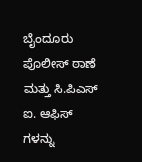ಬೈಂದೂರು ಪೊಲೀಸ್ ಠಾಣೆ ಮತ್ತು ಸಿ.ಪಿಎಸ್ ಐ. ಆಫಿಸ್ ಗಳನ್ನು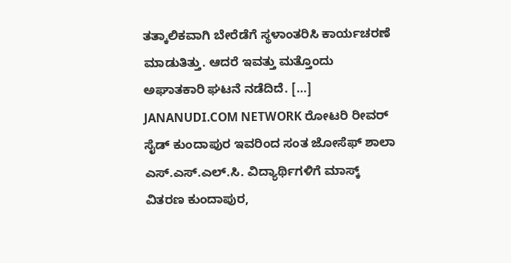ತತ್ಕಾಲಿಕವಾಗಿ ಬೇರೆಡೆಗೆ ಸ್ಥಳಾಂತರಿಸಿ ಕಾರ್ಯಚರಣೆ ಮಾಡುತಿತ್ತು. ಆದರೆ ಇವತ್ತು ಮತ್ತೊಂದು ಅಘಾತಕಾರಿ ಘಟನೆ ನಡೆದಿದೆ. […]
JANANUDI.COM NETWORK ರೋಟರಿ ರೀವರ್ ಸೈಡ್ ಕುಂದಾಪುರ ಇವರಿಂದ ಸಂತ ಜೋಸೆಫ್ ಶಾಲಾ ಎಸ್.ಎಸ್.ಎಲ್.ಸಿ. ವಿದ್ಯಾರ್ಥಿಗಳಿಗೆ ಮಾಸ್ಕ್ ವಿತರಣ ಕುಂದಾಪುರ,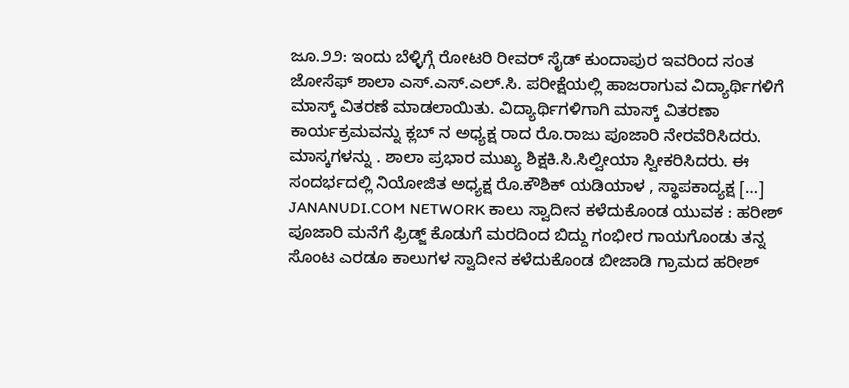ಜೂ.೨೨: ಇಂದು ಬೆಳ್ಳಿಗ್ಗೆ ರೋಟರಿ ರೀವರ್ ಸೈಡ್ ಕುಂದಾಪುರ ಇವರಿಂದ ಸಂತ ಜೋಸೆಫ್ ಶಾಲಾ ಎಸ್.ಎಸ್.ಎಲ್.ಸಿ. ಪರೀಕ್ಷೆಯಲ್ಲಿ ಹಾಜರಾಗುವ ವಿದ್ಯಾರ್ಥಿಗಳಿಗೆ ಮಾಸ್ಕ್ ವಿತರಣೆ ಮಾಡಲಾಯಿತು. ವಿದ್ಯಾರ್ಥಿಗಳಿಗಾಗಿ ಮಾಸ್ಕ್ ವಿತರಣಾ ಕಾರ್ಯಕ್ರಮವನ್ನು ಕ್ಲಬ್ ನ ಅಧ್ಯಕ್ಷ ರಾದ ರೊ.ರಾಜು ಪೂಜಾರಿ ನೇರವೆರಿಸಿದರು. ಮಾಸ್ಕಗಳನ್ನು . ಶಾಲಾ ಪ್ರಭಾರ ಮುಖ್ಯ ಶಿಕ್ಷಕಿ.ಸಿ.ಸಿಲ್ವೀಯಾ ಸ್ವೀಕರಿಸಿದರು. ಈ ಸಂದರ್ಭದಲ್ಲಿ ನಿಯೋಜಿತ ಅಧ್ಯಕ್ಷ ರೊ.ಕೌಶಿಕ್ ಯಡಿಯಾಳ , ಸ್ಥಾಪಕಾದ್ಯಕ್ಷ […]
JANANUDI.COM NETWORK ಕಾಲು ಸ್ವಾದೀನ ಕಳೆದುಕೊಂಡ ಯುವಕ : ಹರೀಶ್ ಪೂಜಾರಿ ಮನೆಗೆ ಫ್ರಿಡ್ಜ್ ಕೊಡುಗೆ ಮರದಿಂದ ಬಿದ್ದು ಗಂಭೀರ ಗಾಯಗೊಂಡು ತನ್ನ ಸೊಂಟ ಎರಡೂ ಕಾಲುಗಳ ಸ್ವಾದೀನ ಕಳೆದುಕೊಂಡ ಬೀಜಾಡಿ ಗ್ರಾಮದ ಹರೀಶ್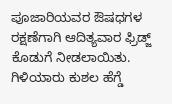ಪೂಜಾರಿಯವರ ಔಷಧಗಳ ರಕ್ಷಣೆಗಾಗಿ ಆದಿತ್ಯವಾರ ಫ್ರಿಡ್ಜ್ ಕೊಡುಗೆ ನೀಡಲಾಯಿತು. ಗಿಳಿಯಾರು ಕುಶಲ ಹೆಗ್ಡೆ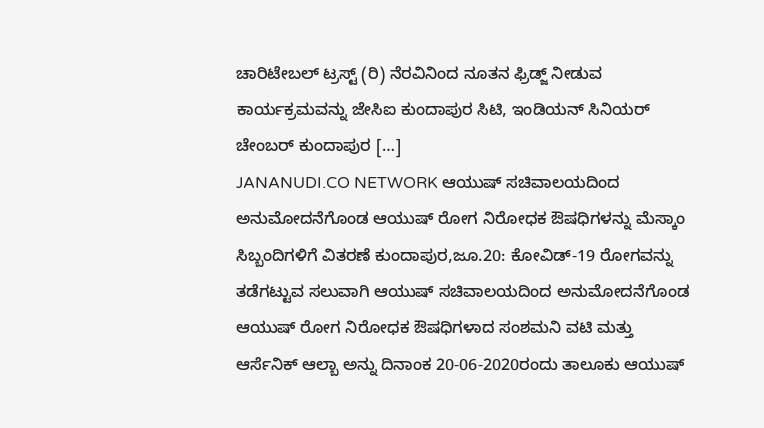ಚಾರಿಟೇಬಲ್ ಟ್ರಸ್ಟ್ (ರಿ) ನೆರವಿನಿಂದ ನೂತನ ಫ್ರಿಡ್ಜ್ ನೀಡುವ ಕಾರ್ಯಕ್ರಮವನ್ನು ಜೇಸಿಐ ಕುಂದಾಪುರ ಸಿಟಿ, ಇಂಡಿಯನ್ ಸಿನಿಯರ್ ಚೇಂಬರ್ ಕುಂದಾಪುರ […]
JANANUDI.CO NETWORK ಆಯುಷ್ ಸಚಿವಾಲಯದಿಂದ ಅನುಮೋದನೆಗೊಂಡ ಆಯುಷ್ ರೋಗ ನಿರೋಧಕ ಔಷಧಿಗಳನ್ನು ಮೆಸ್ಕಾಂ ಸಿಬ್ಬಂದಿಗಳಿಗೆ ವಿತರಣೆ ಕುಂದಾಪುರ,ಜೂ.20: ಕೋವಿಡ್-19 ರೋಗವನ್ನು ತಡೆಗಟ್ಟುವ ಸಲುವಾಗಿ ಆಯುಷ್ ಸಚಿವಾಲಯದಿಂದ ಅನುಮೋದನೆಗೊಂಡ ಆಯುಷ್ ರೋಗ ನಿರೋಧಕ ಔಷಧಿಗಳಾದ ಸಂಶಮನಿ ವಟಿ ಮತ್ತು ಆರ್ಸೆನಿಕ್ ಆಲ್ಬಾ ಅನ್ನು ದಿನಾಂಕ 20-06-2020ರಂದು ತಾಲೂಕು ಆಯುಷ್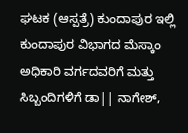ಘಟಕ (ಆಸ್ಪತ್ರೆ) ಕುಂದಾಪುರ ಇಲ್ಲಿ ಕುಂದಾಪುರ ವಿಭಾಗದ ಮೆಸ್ಕಾಂ ಅಧಿಕಾರಿ ವರ್ಗದವರಿಗೆ ಮತ್ತು ಸಿಬ್ಬಂದಿಗಳಿಗೆ ಡಾ|| ನಾಗೇಶ್,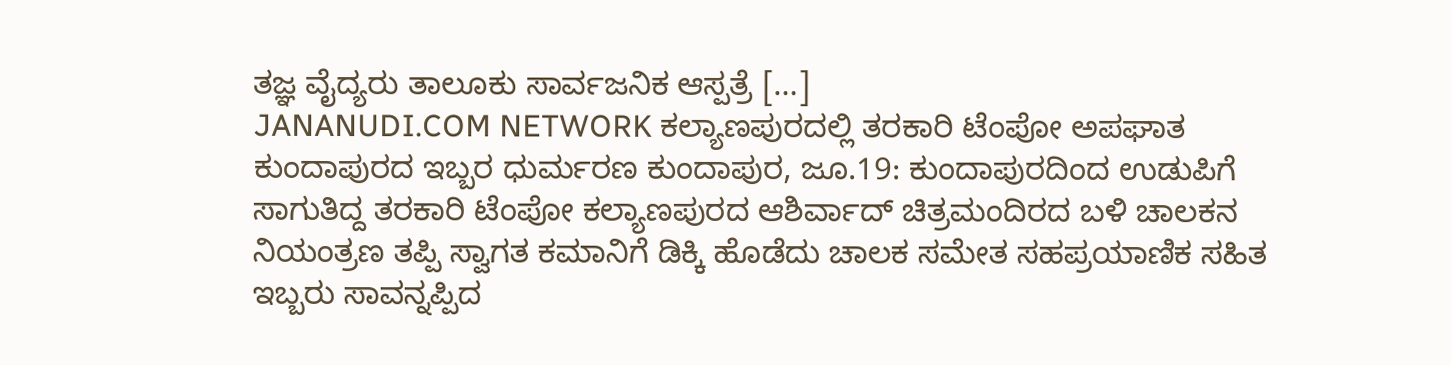ತಜ್ಞ ವೈದ್ಯರು ತಾಲೂಕು ಸಾರ್ವಜನಿಕ ಆಸ್ಪತ್ರೆ […]
JANANUDI.COM NETWORK ಕಲ್ಯಾಣಪುರದಲ್ಲಿ ತರಕಾರಿ ಟೆಂಪೋ ಅಪಘಾತ ಕುಂದಾಪುರದ ಇಬ್ಬರ ಧುರ್ಮರಣ ಕುಂದಾಪುರ, ಜೂ.19: ಕುಂದಾಪುರದಿಂದ ಉಡುಪಿಗೆ ಸಾಗುತಿದ್ದ ತರಕಾರಿ ಟೆಂಪೋ ಕಲ್ಯಾಣಪುರದ ಆಶಿರ್ವಾದ್ ಚಿತ್ರಮಂದಿರದ ಬಳಿ ಚಾಲಕನ ನಿಯಂತ್ರಣ ತಪ್ಪಿ ಸ್ವಾಗತ ಕಮಾನಿಗೆ ಡಿಕ್ಕಿ ಹೊಡೆದು ಚಾಲಕ ಸಮೇತ ಸಹಪ್ರಯಾಣಿಕ ಸಹಿತ ಇಬ್ಬರು ಸಾವನ್ನಪ್ಪಿದ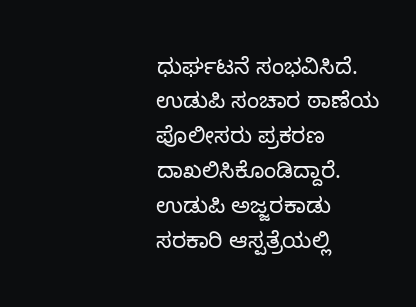ಧುರ್ಘಟನೆ ಸಂಭವಿಸಿದೆ. ಉಡುಪಿ ಸಂಚಾರ ಠಾಣೆಯ ಪೊಲೀಸರು ಪ್ರಕರಣ ದಾಖಲಿಸಿಕೊಂಡಿದ್ದಾರೆ. ಉಡುಪಿ ಅಜ್ಜರಕಾಡು ಸರಕಾರಿ ಆಸ್ಪತ್ರೆಯಲ್ಲಿ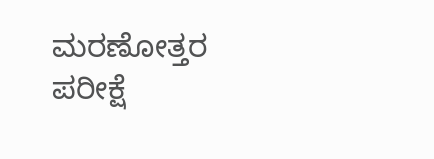ಮರಣೋತ್ತರ ಪರೀಕ್ಷೆ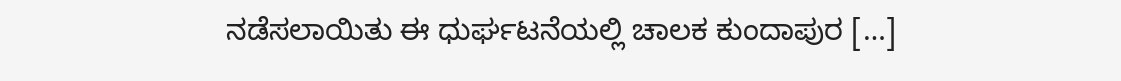ನಡೆಸಲಾಯಿತು ಈ ಧುರ್ಘಟನೆಯಲ್ಲಿ ಚಾಲಕ ಕುಂದಾಪುರ […]